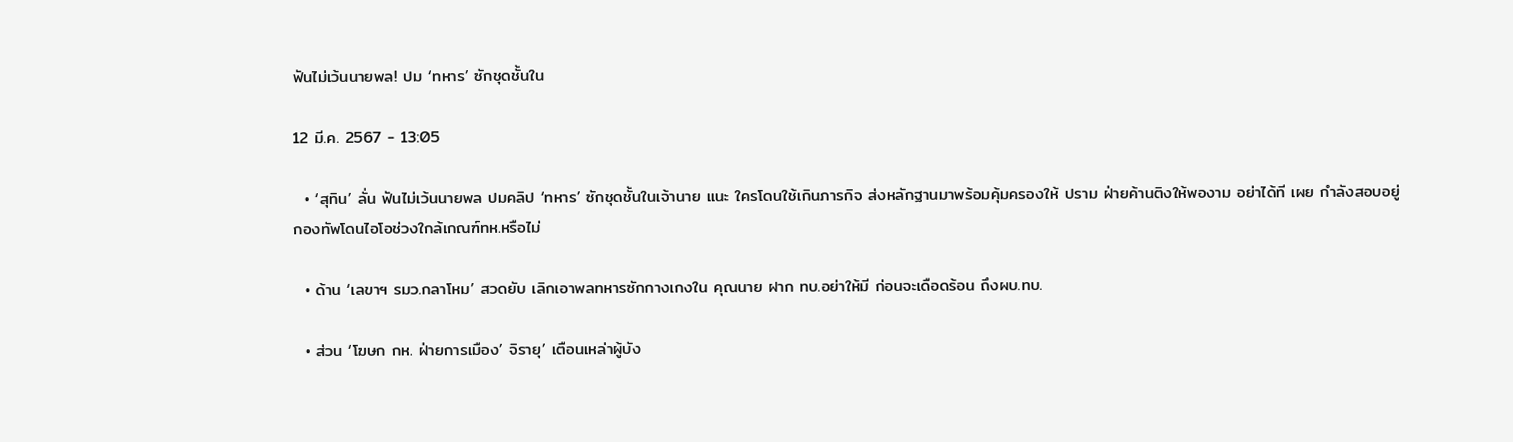ฟันไม่เว้นนายพล! ปม ‘ทหาร’ ซักชุดชั้นใน

12 มี.ค. 2567 - 13:05

  • ‘สุทิน’ ลั่น ฟันไม่เว้นนายพล ปมคลิป ‘ทหาร’ ซักชุดชั้นในเจ้านาย แนะ ใครโดนใช้เกินภารกิจ ส่งหลักฐานมาพร้อมคุ้มครองให้ ปราม ฝ่ายค้านติงให้พองาม อย่าได้ที เผย กำลังสอบอยู่กองทัพโดนไอโอช่วงใกล้เกณฑ์ทห.หรือไม่

  • ด้าน ‘เลขาฯ รมว.กลาโหม’ สวดยับ เลิกเอาพลทหารซักกางเกงใน คุณนาย ฝาก ทบ.อย่าให้มี ก่อนจะเดือดร้อน ถึงผบ.ทบ.

  • ส่วน ‘โฆษก กห. ฝ่ายการเมือง’ จิรายุ’ เตือนเหล่าผู้บัง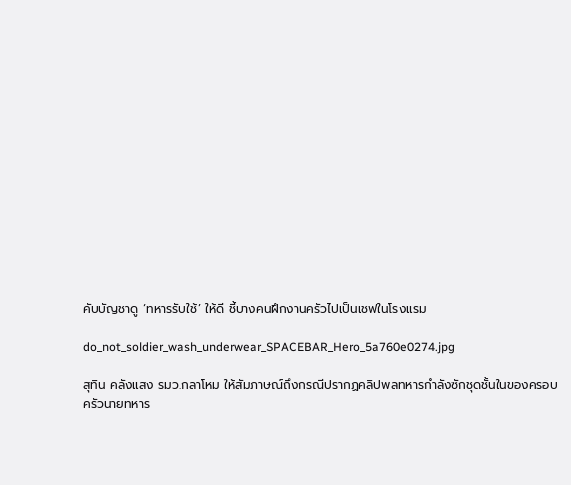คับบัญชาดู ‘ทหารรับใช้’ ให้ดี ชี้บางคนฝึกงานครัวไปเป็นเชฟในโรงแรม

do_not_soldier_wash_underwear_SPACEBAR_Hero_5a760e0274.jpg

สุทิน คลังแสง รมว.กลาโหม ให้สัมภาษณ์ถึงกรณีปรากฏคลิปพลทหารกำลังซักชุดชั้นในของครอบครัวนายทหาร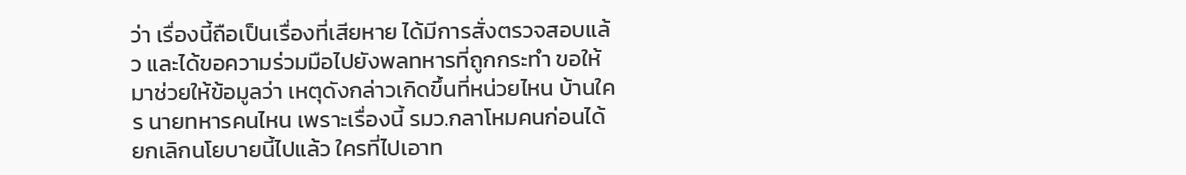ว่า เรื่องนี้ถือเป็นเรื่องที่เสียหาย ได้มีการสั่งตรวจสอบแล้ว และได้ขอความร่วมมือไปยังพลทหารที่ถูกกระทำ ขอให้มาช่วยให้ข้อมูลว่า เหตุดังกล่าวเกิดขึ้นที่หน่วยไหน บ้านใคร นายทหารคนไหน เพราะเรื่องนี้ รมว.กลาโหมคนก่อนได้ยกเลิกนโยบายนี้ไปแล้ว ใครที่ไปเอาท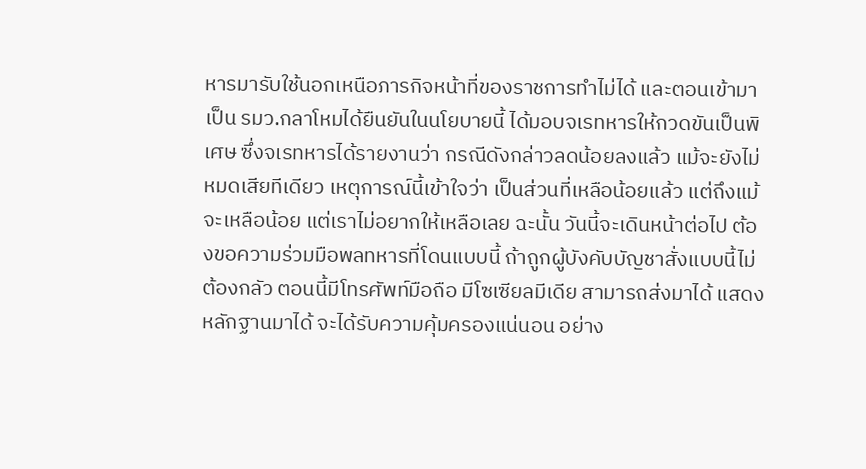หารมารับใช้นอกเหนือภารกิจหน้าที่ของราชการทำไม่ได้ และตอนเข้ามาเป็น รมว.กลาโหมได้ยืนยันในนโยบายนี้ ได้มอบจเรทหารให้กวดขันเป็นพิเศษ ซึ่งจเรทหารได้รายงานว่า กรณีดังกล่าวลดน้อยลงแล้ว แม้จะยังไม่หมดเสียทีเดียว เหตุการณ์นี้เข้าใจว่า เป็นส่วนที่เหลือน้อยแล้ว แต่ถึงแม้จะเหลือน้อย แต่เราไม่อยากให้เหลือเลย ฉะนั้น วันนี้จะเดินหน้าต่อไป ต้องขอความร่วมมือพลทหารที่โดนแบบนี้ ถ้าถูกผู้บังคับบัญชาสั่งแบบนี้ไม่ต้องกลัว ตอนนี้มีโทรศัพท์มือถือ มีโซเซียลมีเดีย สามารถส่งมาได้ แสดงหลักฐานมาได้ จะได้รับความคุ้มครองแน่นอน อย่าง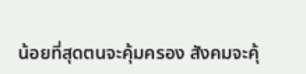น้อยที่สุดตนจะคุ้มครอง สังคมจะคุ้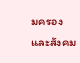มครอง และสังคม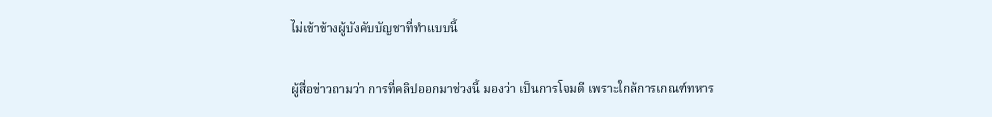ไม่เข้าข้างผู้บังคับบัญชาที่ทำแบบนี้

ผู้สื่อข่าวถามว่า การที่คลิปออกมาช่วงนี้ มองว่า เป็นการโจมตี เพราะใกล้การเกณฑ์ทหาร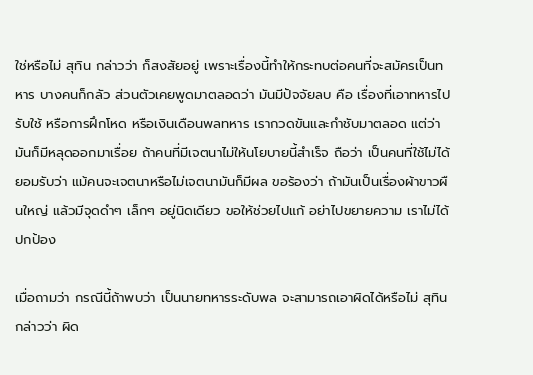ใช่หรือไม่ สุทิน กล่าวว่า ก็สงสัยอยู่ เพราะเรื่องนี้ทำให้กระทบต่อคนที่จะสมัครเป็นทหาร บางคนก็กลัว ส่วนตัวเคยพูดมาตลอดว่า มันมีปัจจัยลบ คือ เรื่องที่เอาทหารไปรับใช้ หรือการฝึกโหด หรือเงินเดือนพลทหาร เรากวดขันและกำชับมาตลอด แต่ว่า มันก็มีหลุดออกมาเรื่อย ถ้าคนที่มีเจตนาไม่ให้นโยบายนี้สำเร็จ ถือว่า เป็นคนที่ใช้ไม่ได้ ยอมรับว่า แม้คนจะเจตนาหรือไม่เจตนามันก็มีผล ขอร้องว่า ถ้ามันเป็นเรื่องผ้าขาวผืนใหญ่ แล้วมีจุดดำๆ เล็กๆ อยู่นิดเดียว ขอให้ช่วยไปแก้ อย่าไปขยายความ เราไม่ได้ปกป้อง

เมื่อถามว่า กรณีนี้ถ้าพบว่า เป็นนายทหารระดับพล จะสามารถเอาผิดได้หรือไม่ สุทิน กล่าวว่า ผิด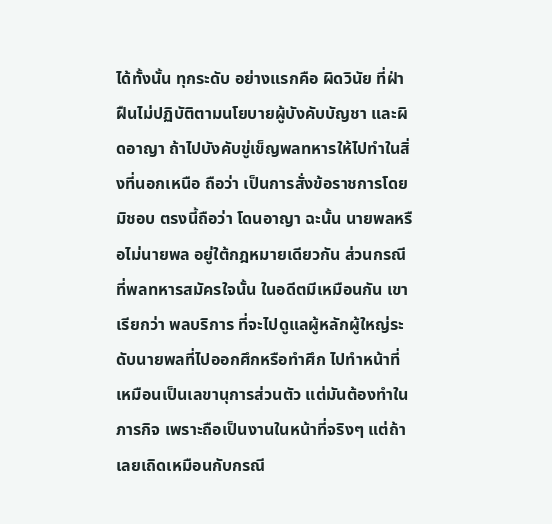ได้ทั้งนั้น ทุกระดับ อย่างแรกคือ ผิดวินัย ที่ฝ่าฝืนไม่ปฏิบัติตามนโยบายผู้บังคับบัญชา และผิดอาญา ถ้าไปบังคับขู่เข็ญพลทหารให้ไปทำในสิ่งที่นอกเหนือ ถือว่า เป็นการสั่งข้อราชการโดยมิชอบ ตรงนี้ถือว่า โดนอาญา ฉะนั้น นายพลหรือไม่นายพล อยู่ใต้กฎหมายเดียวกัน ส่วนกรณีที่พลทหารสมัครใจนั้น ในอดีตมีเหมือนกัน เขาเรียกว่า พลบริการ ที่จะไปดูแลผู้หลักผู้ใหญ่ระดับนายพลที่ไปออกศึกหรือทำศึก ไปทำหน้าที่เหมือนเป็นเลขานุการส่วนตัว แต่มันต้องทำในภารกิจ เพราะถือเป็นงานในหน้าที่จริงๆ แต่ถ้าเลยเถิดเหมือนกับกรณี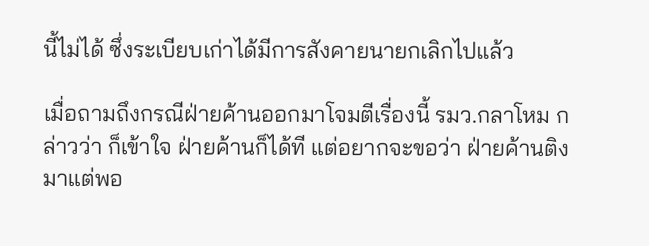นี้ไม่ได้ ซึ่งระเบียบเก่าได้มีการสังคายนายกเลิกไปแล้ว

เมื่อถามถึงกรณีฝ่ายค้านออกมาโจมตีเรื่องนี้ รมว.กลาโหม กล่าวว่า ก็เข้าใจ ฝ่ายค้านก็ได้ที แต่อยากจะขอว่า ฝ่ายค้านติงมาแต่พอ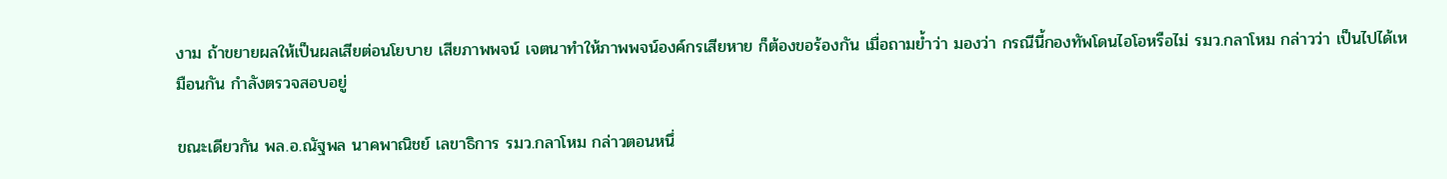งาม ถ้าขยายผลให้เป็นผลเสียต่อนโยบาย เสียภาพพจน์ เจตนาทำให้ภาพพจน์องค์กรเสียหาย ก็ต้องขอร้องกัน เมื่อถามย้ำว่า มองว่า กรณีนี้กองทัพโดนไอโอหรือไม่ รมว.กลาโหม กล่าวว่า เป็นไปได้เหมือนกัน กำลังตรวจสอบอยู่

ขณะเดียวกัน พล.อ.ณัฐพล นาคพาณิชย์ เลขาธิการ รมว.กลาโหม กล่าวตอนหนึ่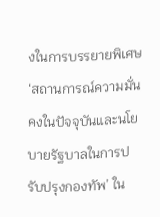งในการบรรยายพิเศษ ‘สถานการณ์ความมั่นคงในปัจจุบันและนโยบายรัฐบาลในการปรับปรุงกองทัพ’ ใน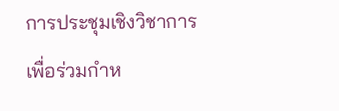การประชุมเชิงวิชาการเพื่อร่วมกำห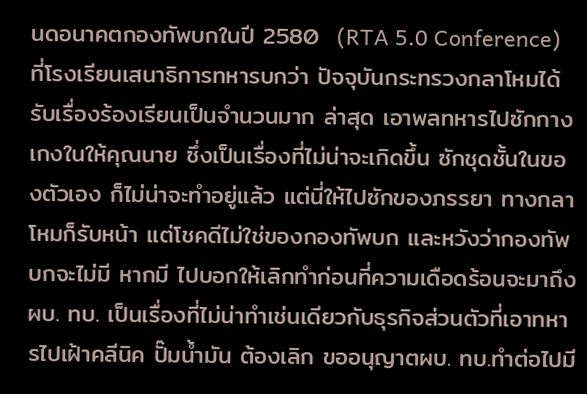นดอนาคตกองทัพบกในปี 2580  (RTA 5.0 Conference) ที่โรงเรียนเสนาธิการทหารบกว่า ปัจจุบันกระทรวงกลาโหมได้รับเรื่องร้องเรียนเป็นจำนวนมาก ล่าสุด เอาพลทหารไปซักกางเกงในให้คุณนาย ซึ่งเป็นเรื่องที่ไม่น่าจะเกิดขึ้น ซักชุดชั้นในของตัวเอง ก็ไม่น่าจะทำอยู่แล้ว แต่นี่ให้ไปซักของภรรยา ทางกลาโหมก็รับหน้า แต่โชคดีไม่ใช่ของกองทัพบก และหวังว่ากองทัพบกจะไม่มี หากมี ไปบอกให้เลิกทำก่อนที่ความเดือดร้อนจะมาถึงผบ. ทบ. เป็นเรื่องที่ไม่น่าทำเช่นเดียวกับธุรกิจส่วนตัวที่เอาทหารไปเฝ้าคลีนิค ปั๊มน้ำมัน ต้องเลิก ขออนุญาตผบ. ทบ.ทำต่อไปมี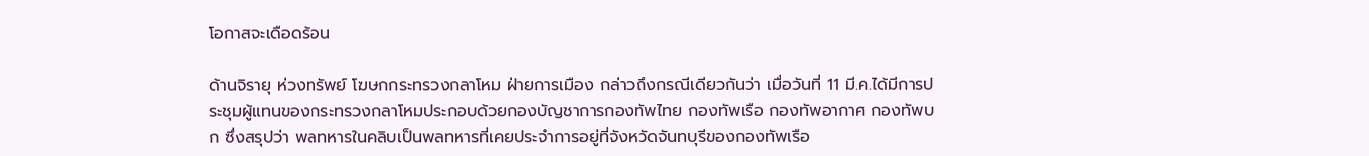โอกาสจะเดือดร้อน

ด้านจิรายุ ห่วงทรัพย์ โฆษกกระทรวงกลาโหม ฝ่ายการเมือง กล่าวถึงกรณีเดียวกันว่า เมื่อวันที่ 11 มี.ค.ได้มีการประชุมผู้แทนของกระทรวงกลาโหมประกอบด้วยกองบัญชาการกองทัพไทย กองทัพเรือ กองทัพอากาศ กองทัพบก ซึ่งสรุปว่า พลทหารในคลิบเป็นพลทหารที่เคยประจำการอยู่ที่จังหวัดจันทบุรีของกองทัพเรือ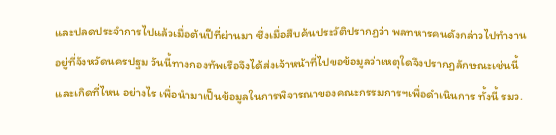และปลดประจำการไปแล้วเมื่อต้นปีที่ผ่านมา ซึ่งเมื่อสืบค้นประวัติปรากฏว่า พลทหารคนดังกล่าวไปทำงานอยู่ที่จังหวัดนครปฐม วันนี้ทางกองทัพเรือจึงได้ส่งเจ้าหน้าที่ไปขอข้อมูลว่าเหตุใดจึงปรากฏลักษณะเช่นนี้ และเกิดที่ไหน อย่างไร เพื่อนำมาเป็นข้อมูลในการพิจารณาของคณะกรรมการฯเพื่อดำเนินการ ทั้งนี้ รมว.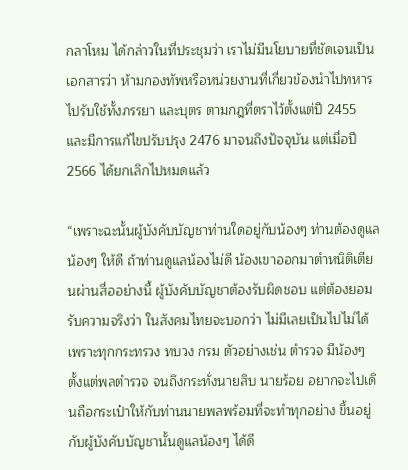กลาโหม ได้กล่าวในที่ประชุมว่า เราไม่มีนโยบายที่ชัดเจนเป็นเอกสารว่า ห้ามกองทัพหรือหน่วยงานที่เกี่ยวข้องนำไปทหารไปรับใช้ทั้งภรรยา และบุตร ตามกฎที่ตราไว้ตั้งแต่ปี 2455 และมีการแก้ไขปรับปรุง 2476 มาจนถึงปัจจุบัน แต่เมื่อปี 2566 ได้ยกเลิกไปหมดแล้ว

“เพราะฉะนั้นผู้บังคับบัญชาท่านใดอยู่กับน้องๆ ท่านต้องดูแลน้องๆ ให้ดี ถ้าท่านดูแลน้องไม่ดี น้องเขาออกมาตำหนิติเตียนผ่านสื่ออย่างนี้ ผู้บังคับบัญชาต้องรับผิดชอบ แต่ต้องยอมรับความจริงว่า ในสังคมไทยจะบอกว่า ไม่มีเลยเป็นไปไม่ได้ เพราะทุกกระทรวง ทบวง กรม ตัวอย่างเช่น ตำรวจ มีน้องๆ ตั้งแต่พลตำรวจ จนถึงกระทั่งนายสิบ นายร้อย อยากจะไปเดินถือกระเป๋าให้กับท่านนายพลพร้อมที่จะทำทุกอย่าง ขึ้นอยู่กับผู้บังคับบัญชานั้นดูแลน้องๆ ได้ดี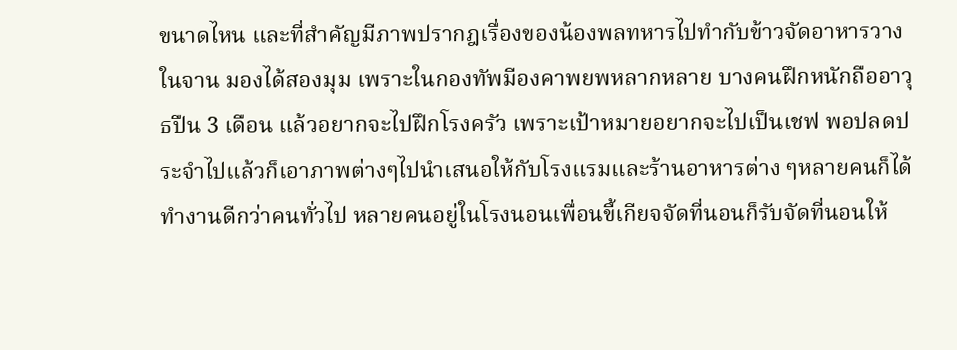ขนาดไหน และที่สำคัญมีภาพปรากฎเรื่องของน้องพลทหารไปทำกับข้าวจัดอาหารวางในจาน มองได้สองมุม เพราะในกองทัพมีองคาพยพหลากหลาย บางคนฝึกหนักถืออาวุธปืน 3 เดือน แล้วอยากจะไปฝึกโรงครัว เพราะเป้าหมายอยากจะไปเป็นเชฟ พอปลดประจำไปแล้วก็เอาภาพต่างๆไปนำเสนอให้กับโรงแรมและร้านอาหารต่าง ๆหลายคนก็ได้ทำงานดีกว่าคนทั่วไป หลายคนอยู่ในโรงนอนเพื่อนขี้เกียจจัดที่นอนก็รับจัดที่นอนให้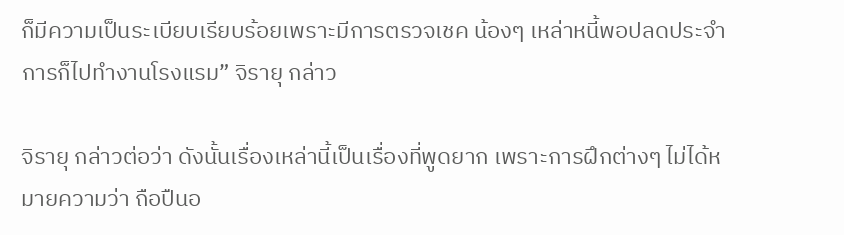ก็มีความเป็นระเบียบเรียบร้อยเพราะมีการตรวจเชค น้องๆ เหล่าหนี้พอปลดประจำการก็ไปทำงานโรงแรม” จิรายุ กล่าว

จิรายุ กล่าวต่อว่า ดังนั้นเรื่องเหล่านี้เป็นเรื่องที่พูดยาก เพราะการฝึกต่างๆ ไม่ได้หมายความว่า ถือปืนอ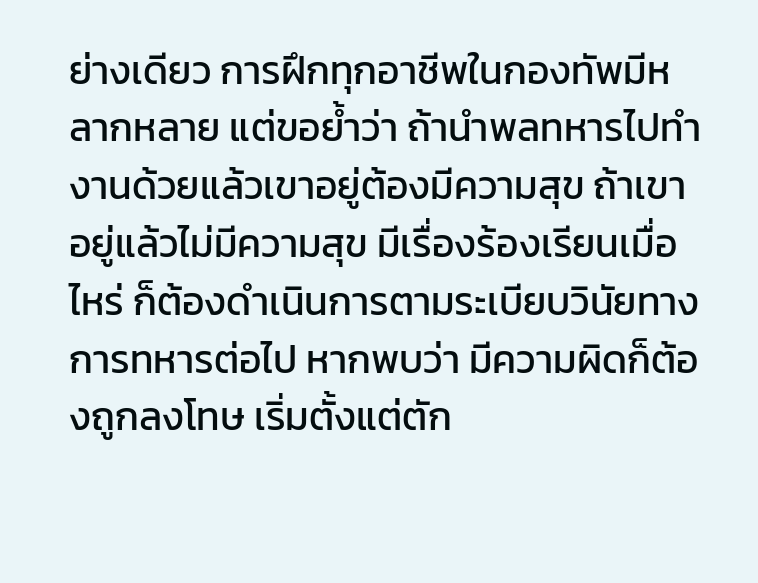ย่างเดียว การฝึกทุกอาชีพในกองทัพมีหลากหลาย แต่ขอย้ำว่า ถ้านำพลทหารไปทำงานด้วยแล้วเขาอยู่ต้องมีความสุข ถ้าเขาอยู่แล้วไม่มีความสุข มีเรื่องร้องเรียนเมื่อไหร่ ก็ต้องดำเนินการตามระเบียบวินัยทางการทหารต่อไป หากพบว่า มีความผิดก็ต้องถูกลงโทษ เริ่มตั้งแต่ตัก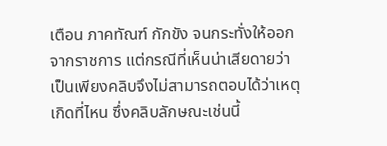เตือน ภาคทัณฑ์ กักขัง จนกระทั่งให้ออกจากราชการ แต่กรณีที่เห็นน่าเสียดายว่าเป็นเพียงคลิบจึงไม่สามารถตอบได้ว่าเหตุเกิดที่ไหน ซึ่งคลิบลักษณะเช่นนี้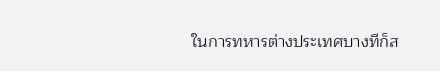ในการทหารต่างประเทศบางทีก็ส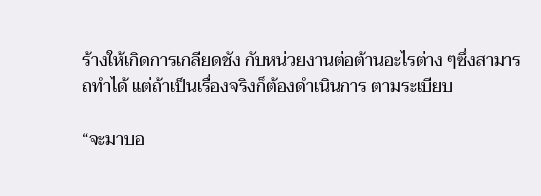ร้างให้เกิดการเกลียดชัง กับหน่วยงานต่อต้านอะไรต่าง ๆซึ่งสามารถทำได้ แต่ถ้าเป็นเรื่องจริงก็ต้องดำเนินการ ตามระเบียบ

“จะมาบอ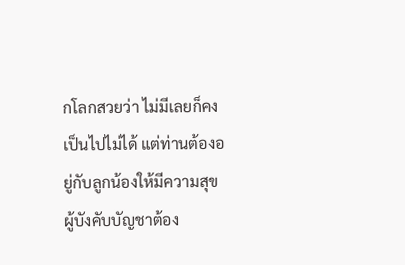กโลกสวยว่า ไม่มีเลยก็คงเป็นไปไม่ได้ แต่ท่านต้องอยู่กับลูกน้องให้มีความสุข ผู้บังคับบัญชาต้อง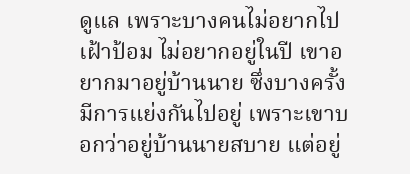ดูแล เพราะบางคนไม่อยากไปเฝ้าป้อม ไม่อยากอยู่ในปี เขาอยากมาอยู่บ้านนาย ซึ่งบางครั้งมีการแย่งกันไปอยู่ เพราะเขาบอกว่าอยู่บ้านนายสบาย แต่อยู่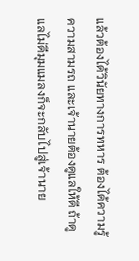แล้วต้องได้วินัยทางการทหาร ต้องได้ความรู้ความสามรถ และเจ้านายต้องดูแลให้ดี ถ้าดูแลไม่ดีมุมแมลงก็จะกลับไปสู่เจ้านาย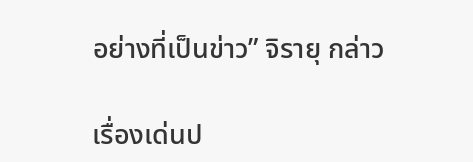อย่างที่เป็นข่าว” จิรายุ กล่าว

เรื่องเด่นป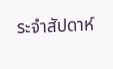ระจำสัปดาห์